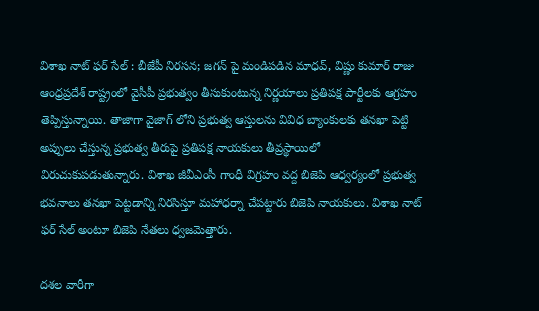విశాఖ నాట్ ఫర్ సేల్ : బీజేపీ నిరసన; జగన్ పై మండిపడిన మాధవ్, విష్ణు కుమార్ రాజు
ఆంధ్రప్రదేశ్ రాష్ట్రంలో వైసీపీ ప్రభుత్వం తీసుకుంటున్న నిర్ణయాలు ప్రతిపక్ష పార్టీలకు ఆగ్రహం తెప్పిస్తున్నాయి. తాజాగా వైజాగ్ లోని ప్రభుత్వ ఆస్తులను వివిధ బ్యాంకులకు తనఖా పెట్టి అప్పులు చేస్తున్న ప్రభుత్వ తీరుపై ప్రతిపక్ష నాయకులు తీవ్రస్థాయిలో విరుచుకుపడుతున్నారు. విశాఖ జీవీఎంసీ గాంధీ విగ్రహం వద్ద బిజెపి ఆధ్వర్యంలో ప్రభుత్వ భవనాలు తనఖా పెట్టడాన్ని నిరసిస్తూ మహాధర్నా చేపట్టారు బిజెపి నాయకులు. విశాఖ నాట్ ఫర్ సేల్ అంటూ బిజెపి నేతలు ధ్వజమెత్తారు.

దశల వారీగా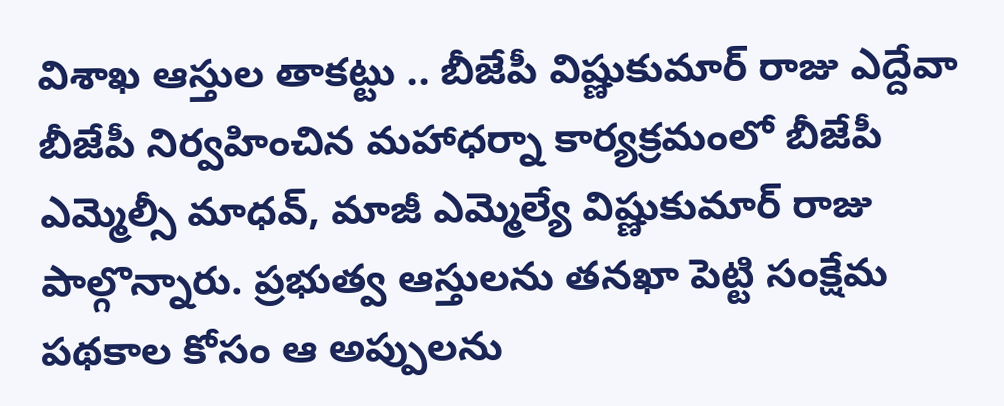విశాఖ ఆస్తుల తాకట్టు .. బీజేపీ విష్ణుకుమార్ రాజు ఎద్దేవా
బీజేపీ నిర్వహించిన మహాధర్నా కార్యక్రమంలో బీజేపీ ఎమ్మెల్సీ మాధవ్, మాజీ ఎమ్మెల్యే విష్ణుకుమార్ రాజు పాల్గొన్నారు. ప్రభుత్వ ఆస్తులను తనఖా పెట్టి సంక్షేమ పథకాల కోసం ఆ అప్పులను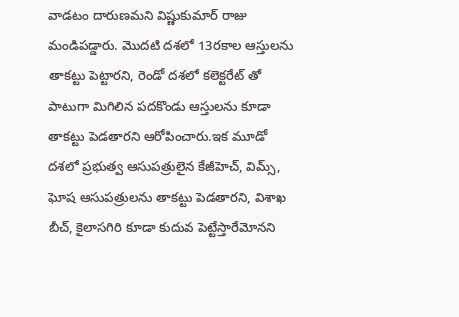వాడటం దారుణమని విష్ణుకుమార్ రాజు మండిపడ్డారు. మొదటి దశలో 13రకాల ఆస్తులను తాకట్టు పెట్టారని, రెండో దశలో కలెక్టరేట్ తో పాటుగా మిగిలిన పదకొండు ఆస్తులను కూడా తాకట్టు పెడతారని ఆరోపించారు.ఇక మూడో దశలో ప్రభుత్వ ఆసుపత్రులైన కేజీహెచ్, విమ్స్, ఘోష ఆసుపత్రులను తాకట్టు పెడతారని, విశాఖ బీచ్, కైలాసగిరి కూడా కుదువ పెట్టేస్తారేమోనని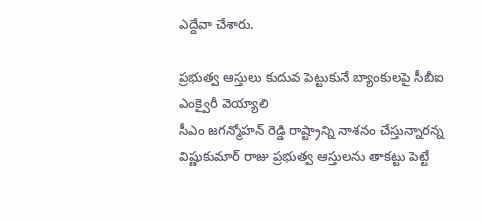ఎద్దేవా చేశారు.

ప్రభుత్వ ఆస్తులు కుదువ పెట్టుకునే బ్యాంకులపై సీబీఐ ఎంక్వైరీ వెయ్యాలి
సీఎం జగన్మోహన్ రెడ్డి రాష్ట్రాన్ని నాశనం చేస్తున్నారన్న విష్ణుకుమార్ రాజు ప్రభుత్వ ఆస్తులను తాకట్టు పెట్టే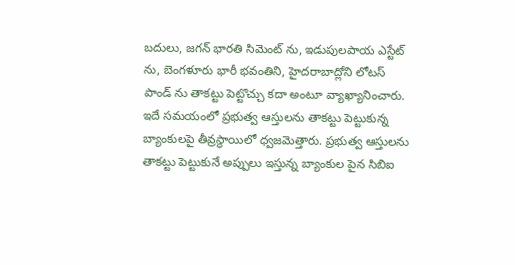బదులు, జగన్ భారతి సిమెంట్ ను, ఇడుపులపాయ ఎస్టేట్ ను, బెంగళూరు భారీ భవంతిని, హైదరాబాద్లోని లోటస్ పాండ్ ను తాకట్టు పెట్టొచ్చు కదా అంటూ వ్యాఖ్యానించారు. ఇదే సమయంలో ప్రభుత్వ ఆస్తులను తాకట్టు పెట్టుకున్న బ్యాంకులపై తీవ్రస్థాయిలో ధ్వజమెత్తారు. ప్రభుత్వ ఆస్తులను తాకట్టు పెట్టుకునే అప్పులు ఇస్తున్న బ్యాంకుల పైన సిబిఐ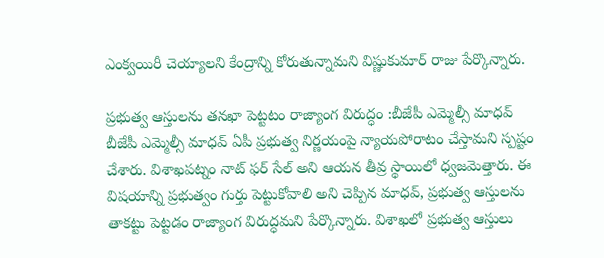ఎంక్వయిరీ చెయ్యాలని కేంద్రాన్ని కోరుతున్నామని విష్ణుకుమార్ రాజు పేర్కొన్నారు.

ప్రభుత్వ ఆస్తులను తనఖా పెట్టటం రాజ్యాంగ విరుద్ధం :బీజేపీ ఎమ్మెల్సీ మాధవ్
బీజేపీ ఎమ్మెల్సీ మాధవ్ ఏపీ ప్రభుత్వ నిర్ణయంపై న్యాయపోరాటం చేస్తామని స్పష్టం చేశారు. విశాఖపట్నం నాట్ ఫర్ సేల్ అని ఆయన తీవ్ర స్థాయిలో ధ్వజమెత్తారు. ఈ విషయాన్ని ప్రభుత్వం గుర్తు పెట్టుకోవాలి అని చెప్పిన మాధవ్, ప్రభుత్వ ఆస్తులను తాకట్టు పెట్టడం రాజ్యాంగ విరుద్ధమని పేర్కొన్నారు. విశాఖలో ప్రభుత్వ ఆస్తులు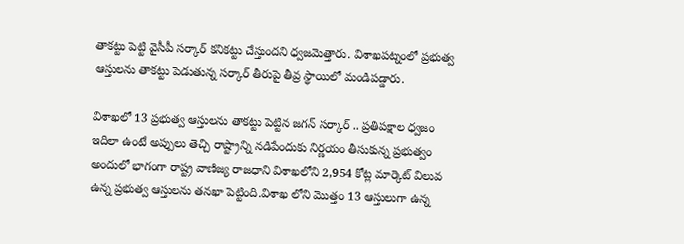తాకట్టు పెట్టి వైసీపీ సర్కార్ కనికట్టు చేస్తుందని ధ్వజమెత్తారు. విశాఖపట్నంలో ప్రభుత్వ ఆస్తులను తాకట్టు పెడుతున్న సర్కార్ తీరుపై తీవ్ర స్థాయిలో మండిపడ్డారు.

విశాఖలో 13 ప్రభుత్వ ఆస్తులను తాకట్టు పెట్టిన జగన్ సర్కార్ .. ప్రతిపక్షాల ధ్వజం
ఇదిలా ఉంటే అప్పులు తెచ్చి రాష్ట్రాన్ని నడిపేందుకు నిర్ణయం తీసుకున్న ప్రభుత్వం అందులో భాగంగా రాష్ట్ర వాణిజ్య రాజధాని విశాఖలోని 2,954 కోట్ల మార్కెట్ విలువ ఉన్న ప్రభుత్వ ఆస్తులను తనఖా పెట్టింది.విశాఖ లోని మొత్తం 13 ఆస్తులుగా ఉన్న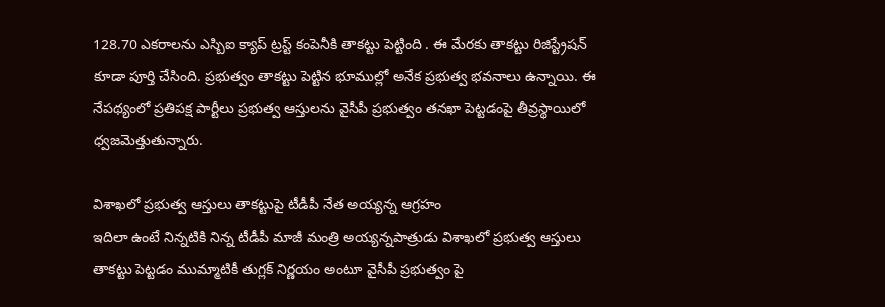128.70 ఎకరాలను ఎస్బిఐ క్యాప్ ట్రస్ట్ కంపెనీకి తాకట్టు పెట్టింది . ఈ మేరకు తాకట్టు రిజిస్ట్రేషన్ కూడా పూర్తి చేసింది. ప్రభుత్వం తాకట్టు పెట్టిన భూముల్లో అనేక ప్రభుత్వ భవనాలు ఉన్నాయి. ఈ నేపథ్యంలో ప్రతిపక్ష పార్టీలు ప్రభుత్వ ఆస్తులను వైసీపీ ప్రభుత్వం తనఖా పెట్టడంపై తీవ్రస్థాయిలో ధ్వజమెత్తుతున్నారు.

విశాఖలో ప్రభుత్వ ఆస్తులు తాకట్టుపై టీడీపీ నేత అయ్యన్న ఆగ్రహం
ఇదిలా ఉంటే నిన్నటికి నిన్న టీడీపీ మాజీ మంత్రి అయ్యన్నపాత్రుడు విశాఖలో ప్రభుత్వ ఆస్తులు తాకట్టు పెట్టడం ముమ్మాటికీ తుగ్లక్ నిర్ణయం అంటూ వైసీపీ ప్రభుత్వం పై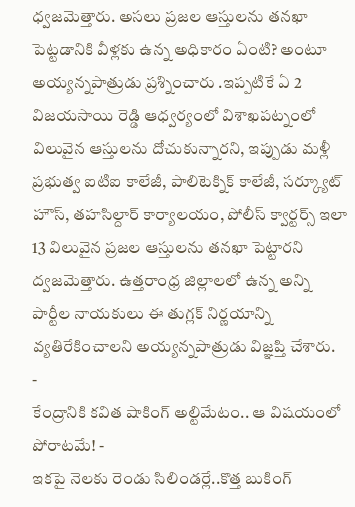ధ్వజమెత్తారు. అసలు ప్రజల ఆస్తులను తనఖా పెట్టడానికి వీళ్లకు ఉన్న అధికారం ఏంటి? అంటూ అయ్యన్నపాత్రుడు ప్రశ్నించారు .ఇప్పటికే ఏ 2 విజయసాయి రెడ్డి ఆధ్వర్యంలో విశాఖపట్నంలో విలువైన ఆస్తులను దోచుకున్నారని, ఇప్పుడు మళ్లీ ప్రభుత్వ ఐటిఐ కాలేజీ, పాలిటెక్నిక్ కాలేజీ, సర్క్యూట్ హౌస్, తహసిల్దార్ కార్యాలయం, పోలీస్ క్వార్టర్స్ ఇలా 13 విలువైన ప్రజల ఆస్తులను తనఖా పెట్టారని ద్వజమెత్తారు. ఉత్తరాంధ్ర జిల్లాలలో ఉన్న అన్ని పార్టీల నాయకులు ఈ తుగ్లక్ నిర్ణయాన్ని వ్యతిరేకించాలని అయ్యన్నపాత్రుడు విజ్ఞప్తి చేశారు.
-
కేంద్రానికి కవిత షాకింగ్ అల్టిమేటం.. ఆ విషయంలో పోరాటమే! -
ఇకపై నెలకు రెండు సిలిండర్లే..కొత్త బుకింగ్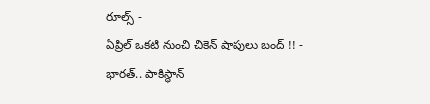రూల్స్ -
ఏప్రిల్ ఒకటి నుంచి చికెన్ షాపులు బంద్ !! -
భారత్.. పాకిస్థాన్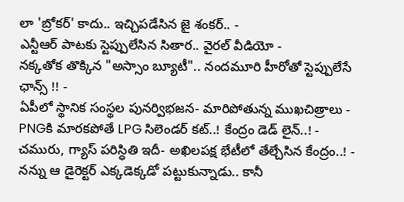లా 'బ్రోకర్' కాదు.. ఇచ్చిపడేసిన జై శంకర్.. -
ఎన్టీఆర్ పాటకు స్టెప్పులేసిన సితార.. వైరల్ వీడియో -
నక్కతోక తొక్కిన "అస్సాం బ్యూటీ".. నందమూరి హీరోతో స్టెప్పులేసే ఛాన్స్ !! -
ఏపీలో స్థానిక సంస్థల పునర్విభజన- మారిపోతున్న ముఖచిత్రాలు -
PNGకి మారకపోతే LPG సిలెండర్ కట్..! కేంద్రం డెడ్ లైన్..! -
చమురు, గ్యాస్ పరిస్ధితి ఇదీ- అఖిలపక్ష భేటీలో తేల్చేసిన కేంద్రం..! -
నన్ను ఆ డైరెక్టర్ ఎక్కడెక్కడో పట్టుకున్నాడు.. కానీ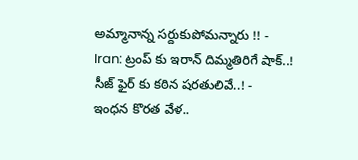అమ్మానాన్న సర్దుకుపోమన్నారు !! -
Iran: ట్రంప్ కు ఇరాన్ దిమ్మతిరిగే షాక్..! సీజ్ ఫైర్ కు కఠిన షరతులివే..! -
ఇంధన కొరత వేళ..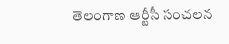తెలంగాణ ఆర్టీసీ సంచలన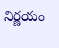నిర్ణయం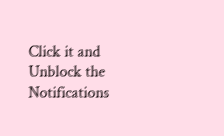Click it and Unblock the Notifications